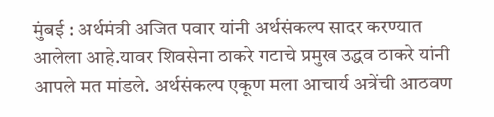मुंबई : अर्थमंत्री अजित पवार यांनी अर्थसंकल्प सादर करण्यात आलेला आहे.यावर शिवसेना ठाकरे गटाचे प्रमुख उद्धव ठाकरे यांनी आपले मत मांडले. अर्थसंकल्प एकूण मला आचार्य अत्रेंची आठवण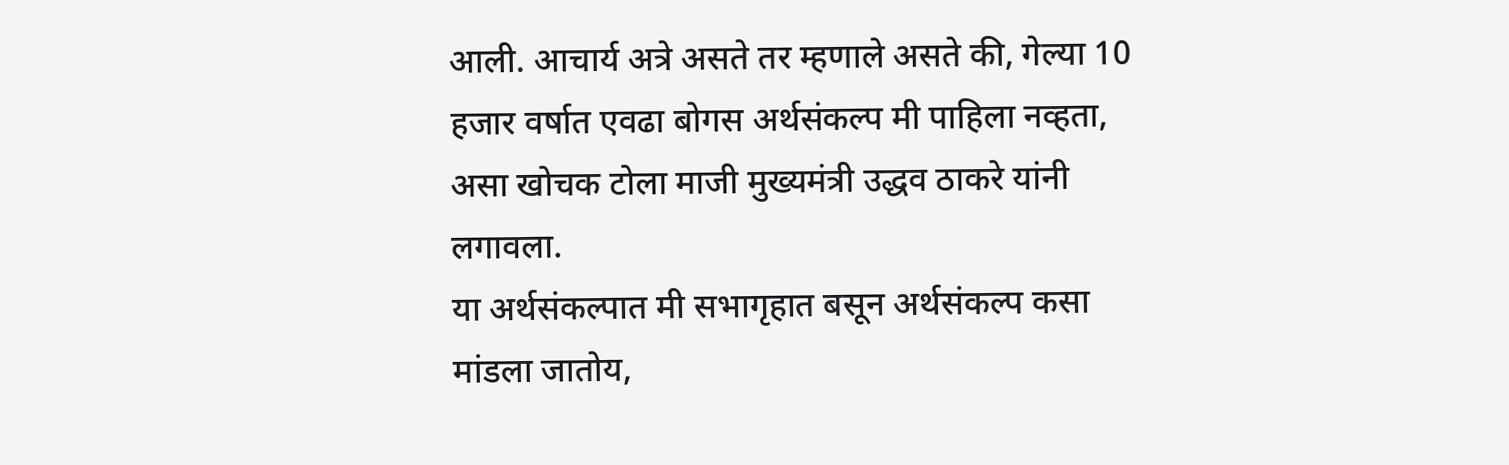आली. आचार्य अत्रे असते तर म्हणाले असते की, गेल्या 10 हजार वर्षात एवढा बोगस अर्थसंकल्प मी पाहिला नव्हता, असा खोचक टोला माजी मुख्यमंत्री उद्धव ठाकरे यांनी लगावला.
या अर्थसंकल्पात मी सभागृहात बसून अर्थसंकल्प कसा मांडला जातोय,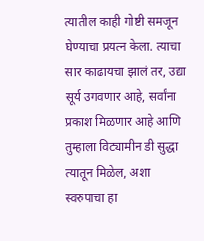त्यातील काही गोष्टी समजून घेण्याचा प्रयत्न केला. त्याचा सार काढायचा झालं तर, उद्या सूर्य उगवणार आहे, सर्वांना प्रकाश मिळणार आहे आणि तुम्हाला विट्यामीन डी सुद्धा त्यातून मिळेल, अशा स्वरुपाचा हा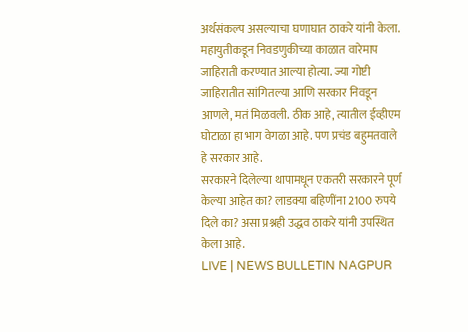अर्थसंकल्प असल्याचा घणाघात ठाकरे यांनी केला.
महायुतीकडून निवडणुकीच्या काळात वारेमाप जाहिराती करण्यात आल्या होत्या. ज्या गोष्टी जाहिरातीत सांगितल्या आणि सरकार निवडून आणले, मतं मिळवली. ठीक आहे, त्यातील ईव्हीएम घोटाळा हा भाग वेगळा आहे. पण प्रचंड बहुमतवाले हे सरकार आहे.
सरकारने दिलेल्या थापामधून एकतरी सरकारने पूर्ण केल्या आहेत का? लाडक्या बहिणींना 2100 रुपये दिले का? असा प्रश्नही उद्धव ठाकरे यांनी उपस्थित केला आहे.
LIVE | NEWS BULLETIN NAGPUR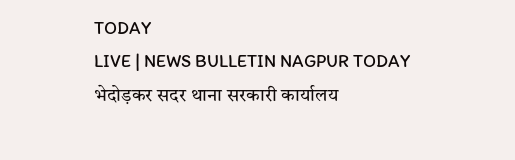TODAY
LIVE | NEWS BULLETIN NAGPUR TODAY
भेदोड़कर सदर थाना सरकारी कार्यालय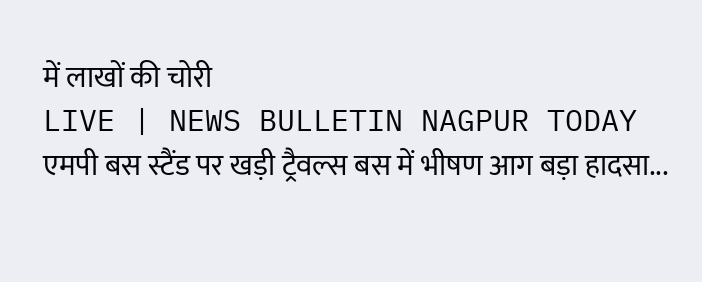में लाखों की चोरी
LIVE | NEWS BULLETIN NAGPUR TODAY
एमपी बस स्टैंड पर खड़ी ट्रैवल्स बस में भीषण आग बड़ा हादसा...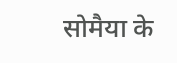सोमैया के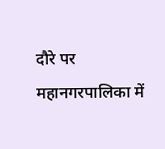दौरे पर महानगरपालिका में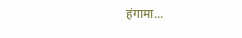हंगामा...